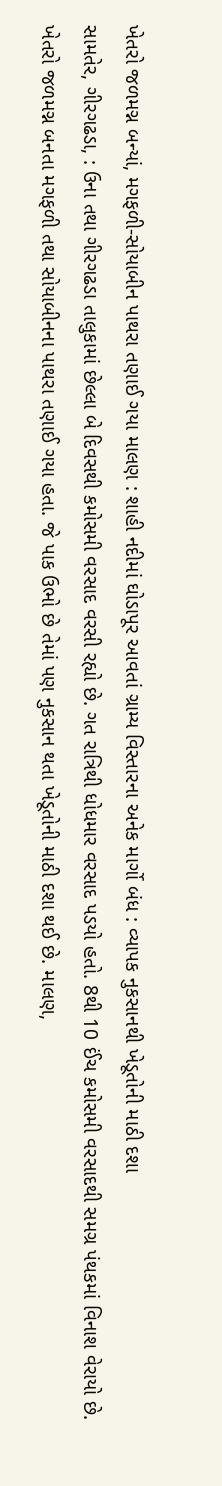ખેતરો જળમગ્ન બન્યાં, મગફળી-સોયાબીન પાથરા તણાઈ ગયા માલણ : શાહી નદીમાં ઘોડાપૂર આવતાં ગ્રામ્ય વિસ્તારના અનેક માર્ગો બંધ : વ્યાપક નુકસાનથી ખેડૂતોની માઠી દશા
સામતેર, ગીરગઢડા, : ઉના તથા ગીરગઢડા તાલુકામાં છેલ્લા બે દિવસથી કમોસમી વરસાદ વરસી રહ્યો છે. ગત રાત્રિથી ધોધમાર વરસાદ પડયો હતો. 8થી 10 ઈંચ કમોસમી વરસાદથી સમગ્ર પંથકમાં વિનાશ વેરાયો છે. ખેતરો જળમગ્ન બનતા મગફળી તથા સોયાબીનના પાથરા તણાઈ ગયા હતા. જે પાક ઉભો છે તેમાં પણ નુકસાન થતા ખેડૂતોની માઠી દશા થઈ છે. માલણ,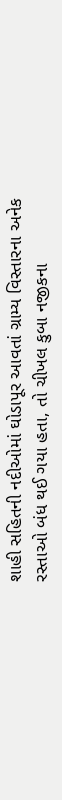શાહી સહિતની નદીઓમાં ઘોડાપૂર આવતાં ગ્રામ્ય વિસ્તારના અનેક રસ્તાઓ બંધ થઈ ગયા હતા, તો ચીખલ કુબા નજીકના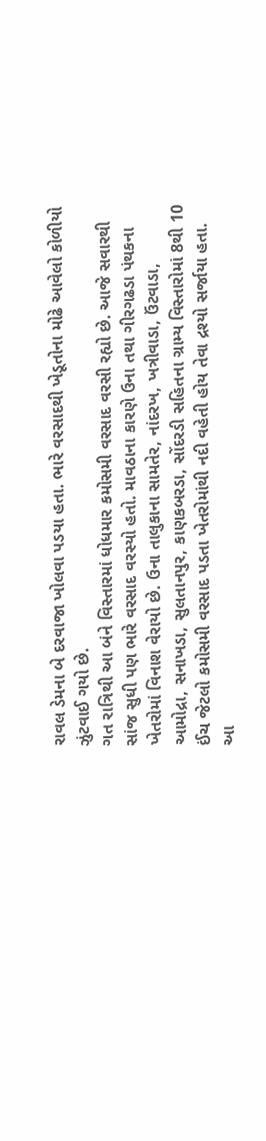રાવલ ડેમના બે દરવાજા ખોલવા પડયા હતા. ભારે વરસાદથી ખેડૂતોના મોઢે આવેલો કોળીયો ઝુંટવાઈ ગયો છે.
ગત રાત્રિથી આ બંને વિસ્તારમાં ધોધમાર કમોસમી વરસાદ વરસી રહ્યો છે. આજે સવારથી સાંજ સુધી પણ ભારે વરસાદ વરસ્યો હતો. માવઠાના કારણે ઉના તથા ગીરગઢડા પંથકના ખેતરોમાં વિનાશ વેરાયો છે. ઉના તાલુકાના સામતેર, નાંદરખ, ખત્રીવાડા, ઉંટવાડા, આમોદ્રા, સનાખડા, સુલતાનપુર, કાણકબરડા, સોંદરડી સહિતના ગ્રામ્ય વિસ્તારોમાં 8થી 10 ઈંચ જેટલો કમોસમી વરસાદ પડતા ખેતરોમાંથી નદી વહેતી હોય તેવા દ્રશ્યો સર્જાયા હતા. આ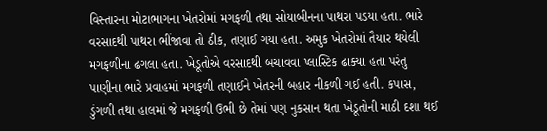વિસ્તારના મોટાભાગના ખેતરોમાં મગફળી તથા સોયાબીનના પાથરા પડયા હતા. ભારે વરસાદથી પાથરા ભીંજાવા તો ઠીક, તણાઈ ગયા હતા. અમુક ખેતરોમાં તૈયાર થયેલી મગફળીના ઢગલા હતા. ખેડૂતોએ વરસાદથી બચાવવા પ્લાસ્ટિક ઢાક્યા હતા પરંતુ પાણીના ભારે પ્રવાહમાં મગફળી તણાઈને ખેતરની બહાર નીકળી ગઈ હતી. કપાસ, ડુંગળી તથા હાલમાં જે મગફળી ઉભી છે તેમાં પણ નુકસાન થતા ખેડૂતોની માઠી દશા થઈ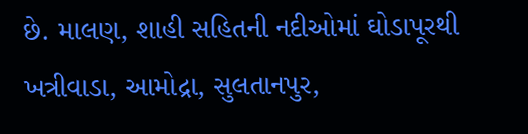છે. માલણ, શાહી સહિતની નદીઓમાં ઘોડાપૂરથી ખત્રીવાડા, આમોદ્રા, સુલતાનપુર,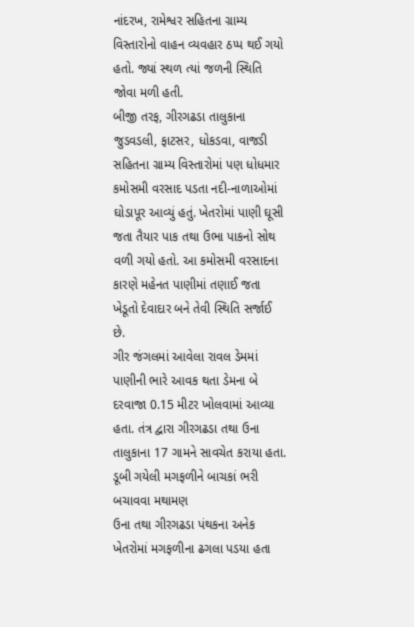નાંદરખ, રામેશ્વર સહિતના ગ્રામ્ય વિસ્તારોનો વાહન વ્યવહાર ઠપ્પ થઈ ગયો હતો. જ્યાં સ્થળ ત્યાં જળની સ્થિતિ જોવા મળી હતી.
બીજી તરફ, ગીરગઢડા તાલુકાના જુડવડલી, ફાટસર, ધોકડવા, વાજડી સહિતના ગ્રામ્ય વિસ્તારોમાં પણ ધોધમાર કમોસમી વરસાદ પડતા નદી-નાળાઓમાં ઘોડાપૂર આવ્યું હતું. ખેતરોમાં પાણી ઘૂસી જતા તૈયાર પાક તથા ઉભા પાકનો સોથ વળી ગયો હતો. આ કમોસમી વરસાદના કારણે મહેનત પાણીમાં તણાઈ જતા ખેડૂતો દેવાદાર બને તેવી સ્થિતિ સર્જાઈ છે.
ગીર જંગલમાં આવેલા રાવલ ડેમમાં પાણીની ભારે આવક થતા ડેમના બે દરવાજા 0.15 મીટર ખોલવામાં આવ્યા હતા. તંત્ર દ્વારા ગીરગઢડા તથા ઉના તાલુકાના 17 ગામને સાવચેત કરાયા હતા.
ડૂબી ગયેલી મગફળીને બાચકાં ભરી બચાવવા મથામણ
ઉના તથા ગીરગઢડા પંથકના અનેક ખેતરોમાં મગફળીના ઢગલા પડયા હતા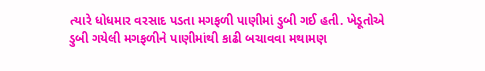ત્યારે ધોધમાર વરસાદ પડતા મગફળી પાણીમાં ડુબી ગઈ હતી. ખેડૂતોએ ડુબી ગયેલી મગફળીને પાણીમાંથી કાઢી બચાવવા મથામણ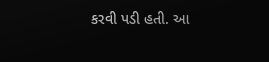કરવી પડી હતી. આ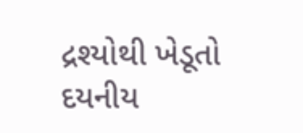દ્રશ્યોથી ખેડૂતો દયનીય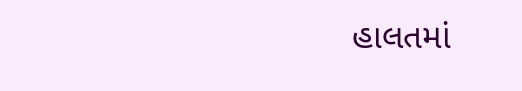હાલતમાં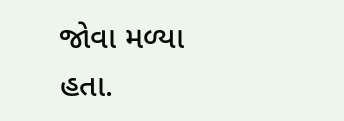જોવા મળ્યા હતા.